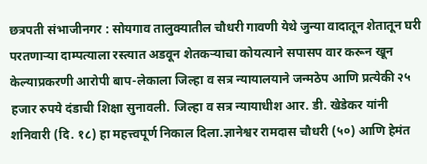छत्रपती संभाजीनगर : सोयगाव तालुक्यातील चौधरी गावणी येथे जुन्या वादातून शेतातून घरी परतणाऱ्या दाम्पत्याला रस्त्यात अडवून शेतकऱ्याचा कोयत्याने सपासप वार करून खून केल्याप्रकरणी आरोपी बाप-लेकाला जिल्हा व सत्र न्यायालयाने जन्मठेप आणि प्रत्येकी २५ हजार रुपये दंडाची शिक्षा सुनावली. जिल्हा व सत्र न्यायाधीश आर. डी. खेडेकर यांनी शनिवारी (दि. १८) हा महत्त्वपूर्ण निकाल दिला.ज्ञानेश्वर रामदास चौधरी (५०) आणि हेमंत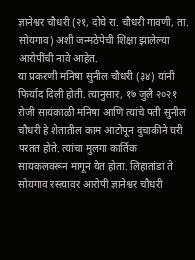ज्ञानेश्वर चौधरी (२१, दोघे रा. चौधरी गावणी, ता. सोयगाव) अशी जन्मठेपेची शिक्षा झालेल्या आरोपींची नावे आहेत.
या प्रकरणी मनिषा सुनील चौधरी (३४) यांनी फिर्याद दिली होती. त्यानुसार, १७ जुलै २०२१ रोजी सायंकाळी मनिषा आणि त्यांचे पती सुनील चौधरी हे शेतातील काम आटोपून दुचाकीने घरी परतत होते. त्यांचा मुलगा कार्तिक सायकलवरून मागून येत होता. लिहातांडा ते सोयगाव रस्त्यावर आरोपी ज्ञानेश्वर चौधरी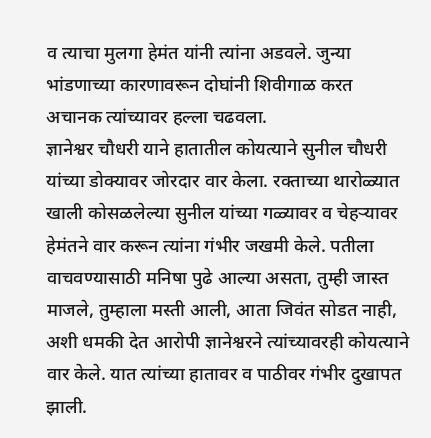व त्याचा मुलगा हेमंत यांनी त्यांना अडवले. जुन्या भांडणाच्या कारणावरून दोघांनी शिवीगाळ करत अचानक त्यांच्यावर हल्ला चढवला.
ज्ञानेश्वर चौधरी याने हातातील कोयत्याने सुनील चौधरी यांच्या डोक्यावर जोरदार वार केला. रक्ताच्या थारोळ्यात खाली कोसळलेल्या सुनील यांच्या गळ्यावर व चेहऱ्यावर हेमंतने वार करून त्यांना गंभीर जखमी केले. पतीला वाचवण्यासाठी मनिषा पुढे आल्या असता, तुम्ही जास्त माजले, तुम्हाला मस्ती आली, आता जिवंत सोडत नाही, अशी धमकी देत आरोपी ज्ञानेश्वरने त्यांच्यावरही कोयत्याने वार केले. यात त्यांच्या हातावर व पाठीवर गंभीर दुखापत झाली.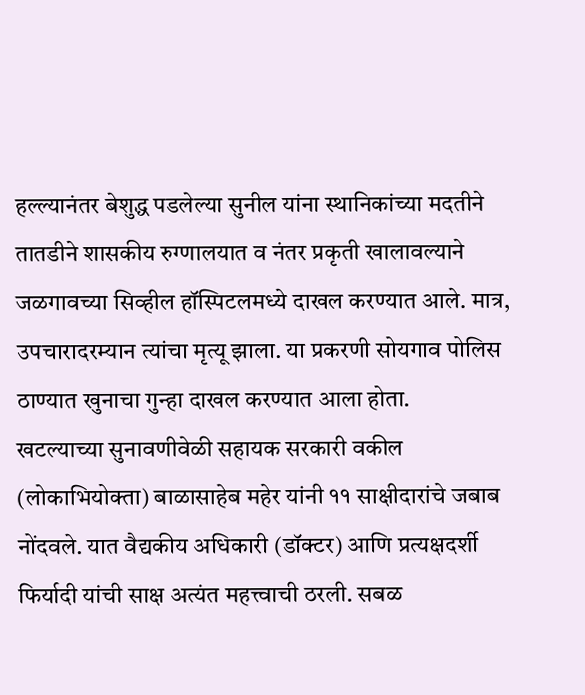हल्ल्यानंतर बेशुद्ध पडलेल्या सुनील यांना स्थानिकांच्या मदतीने तातडीने शासकीय रुग्णालयात व नंतर प्रकृती खालावल्याने जळगावच्या सिव्हील हॉस्पिटलमध्ये दाखल करण्यात आले. मात्र, उपचारादरम्यान त्यांचा मृत्यू झाला. या प्रकरणी सोयगाव पोलिस ठाण्यात खुनाचा गुन्हा दाखल करण्यात आला होता.
खटल्याच्या सुनावणीवेळी सहायक सरकारी वकील (लोकाभियोक्ता) बाळासाहेब महेर यांनी ११ साक्षीदारांचे जबाब नोंदवले. यात वैद्यकीय अधिकारी (डॉक्टर) आणि प्रत्यक्षदर्शी फिर्यादी यांची साक्ष अत्यंत महत्त्वाची ठरली. सबळ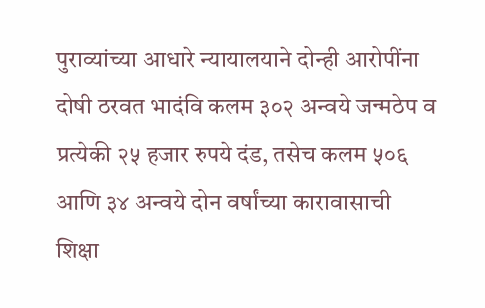पुराव्यांच्या आधारे न्यायालयाने दोन्ही आरोपींना दोषी ठरवत भादंवि कलम ३०२ अन्वये जन्मठेप व प्रत्येकी २५ हजार रुपये दंड, तसेच कलम ५०६ आणि ३४ अन्वये दोन वर्षांच्या कारावासाची शिक्षा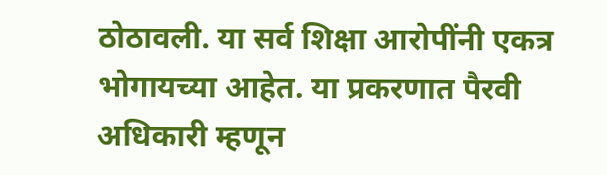ठोठावली. या सर्व शिक्षा आरोपींनी एकत्र भोगायच्या आहेत. या प्रकरणात पैरवी अधिकारी म्हणून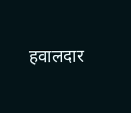हवालदार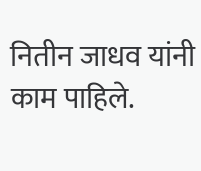नितीन जाधव यांनी काम पाहिले.